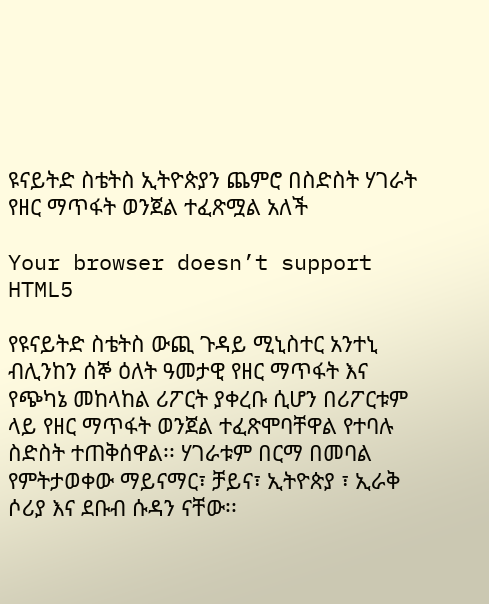ዩናይትድ ስቴትስ ኢትዮጵያን ጨምሮ በስድስት ሃገራት የዘር ማጥፋት ወንጀል ተፈጽሟል አለች

Your browser doesn’t support HTML5

የዩናይትድ ስቴትስ ውጪ ጉዳይ ሚኒስተር አንተኒ ብሊንከን ሰኞ ዕለት ዓመታዊ የዘር ማጥፋት እና የጭካኔ መከላከል ሪፖርት ያቀረቡ ሲሆን በሪፖርቱም ላይ የዘር ማጥፋት ወንጀል ተፈጽሞባቸዋል የተባሉ ስድስት ተጠቅሰዋል፡፡ ሃገራቱም በርማ በመባል የምትታወቀው ማይናማር፣ ቻይና፣ ኢትዮጵያ ፣ ኢራቅ ሶሪያ እና ደቡብ ሱዳን ናቸው፡፡